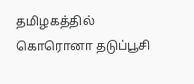தமிழகத்தில் கொரொனா தடுப்பூசி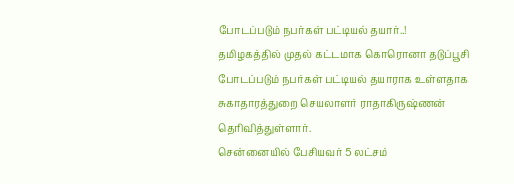போடப்படும் நபர்கள் பட்டியல் தயார்..!
தமிழகத்தில் முதல் கட்டமாக கொரொனா தடுப்பூசி போடப்படும் நபர்கள் பட்டியல் தயாராக உள்ளதாக சுகாதாரத்துறை செயலாளர் ராதாகிருஷ்ணன் தெரிவித்துள்ளார்.
சென்னையில் பேசியவர் 5 லட்சம்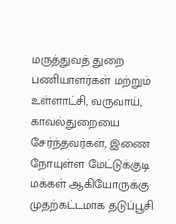மருத்துவத் துறை பணியாளர்கள் மற்றும் உள்ளாட்சி, வருவாய், காவல்துறையை சேர்ந்தவர்கள், இணை நோயுள்ள மேட்டுக்குடி மக்கள் ஆகியோருக்கு முதற்கட்டமாக தடுப்பூசி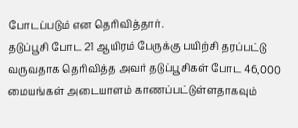போடப்படும் என தெரிவித்தார்.
தடுப்பூசி போட 21 ஆயிரம் பேருக்கு பயிற்சி தரப்பட்டு வருவதாக தெரிவித்த அவர் தடுப்பூசிகள் போட 46,000 மையங்கள் அடையாளம் காணப்பட்டுள்ளதாகவும்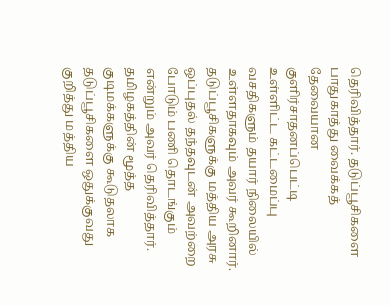தெரிவித்தார். தடுப்பூசிகளை பாதுகாத்து வைக்கத் தேவையான குளிர்சாதனப்பெட்டி உள்ளிட்ட கட்டமைப்பு வசதிகளும் தயார் நிலையில் உள்ளதாகவும் அவர் கூறினார்.
தடுப்பூசிகளுக்கு மத்திய அரசு ஒப்புதல் தந்தவுடன் அவற்றை போடும் பணி தொடங்கும் என்றும் அவர் தெரிவித்தார். தமிழகத்தின் மூத்த குடிமக்களுக்கு கூடுதலாக தடுப்பூசிகளை ஒதுக்குவது குறித்து மத்திய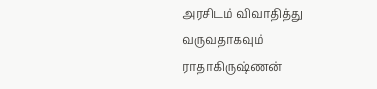அரசிடம் விவாதித்து வருவதாகவும் ராதாகிருஷ்ணன்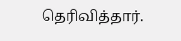தெரிவித்தார்.